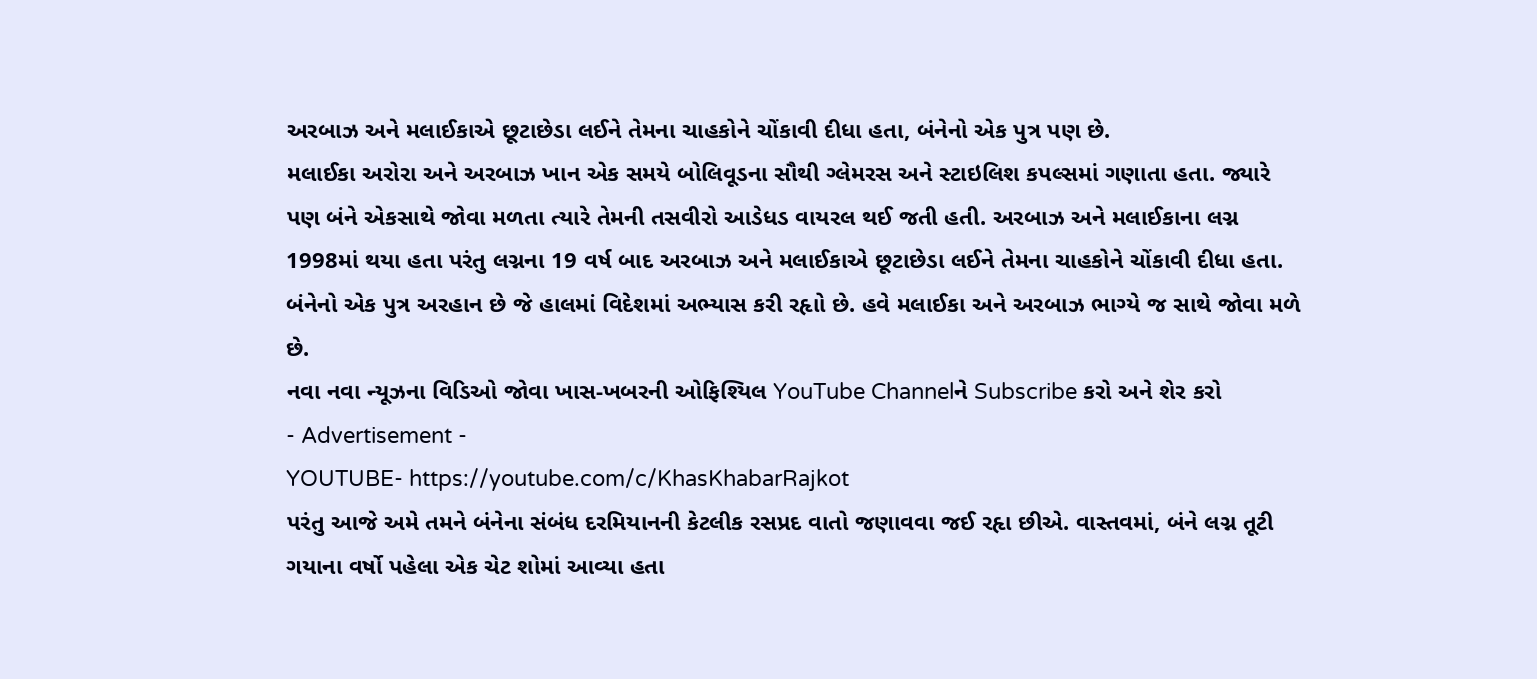અરબાઝ અને મલાઈકાએ છૂટાછેડા લઈને તેમના ચાહકોને ચોંકાવી દીધા હતા, બંનેનો એક પુત્ર પણ છે.
મલાઈકા અરોરા અને અરબાઝ ખાન એક સમયે બોલિવૂડના સૌથી ગ્લેમરસ અને સ્ટાઇલિશ કપલ્સમાં ગણાતા હતા. જ્યારે પણ બંને એકસાથે જોવા મળતા ત્યારે તેમની તસવીરો આડેધડ વાયરલ થઈ જતી હતી. અરબાઝ અને મલાઈકાના લગ્ન 1998માં થયા હતા પરંતુ લગ્નના 19 વર્ષ બાદ અરબાઝ અને મલાઈકાએ છૂટાછેડા લઈને તેમના ચાહકોને ચોંકાવી દીધા હતા. બંનેનો એક પુત્ર અરહાન છે જે હાલમાં વિદેશમાં અભ્યાસ કરી રહૃાો છે. હવે મલાઈકા અને અરબાઝ ભાગ્યે જ સાથે જોવા મળે છે.
નવા નવા ન્યૂઝના વિડિઓ જોવા ખાસ-ખબરની ઓફિશ્યિલ YouTube Channelને Subscribe કરો અને શેર કરો
- Advertisement -
YOUTUBE- https://youtube.com/c/KhasKhabarRajkot
પરંતુ આજે અમે તમને બંનેના સંબંધ દરમિયાનની કેટલીક રસપ્રદ વાતો જણાવવા જઈ રહૃા છીએ. વાસ્તવમાં, બંને લગ્ન તૂટી ગયાના વર્ષો પહેલા એક ચેટ શોમાં આવ્યા હતા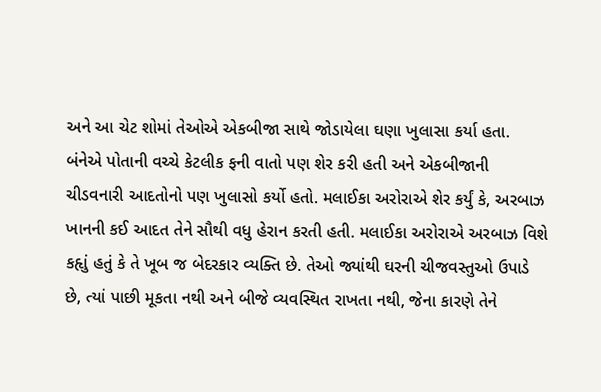અને આ ચેટ શોમાં તેઓએ એકબીજા સાથે જોડાયેલા ઘણા ખુલાસા કર્યા હતા. બંનેએ પોતાની વચ્ચે કેટલીક ફની વાતો પણ શેર કરી હતી અને એકબીજાની ચીડવનારી આદતોનો પણ ખુલાસો કર્યો હતો. મલાઈકા અરોરાએ શેર કર્યું કે, અરબાઝ ખાનની કઈ આદત તેને સૌથી વધુ હેરાન કરતી હતી. મલાઈકા અરોરાએ અરબાઝ વિશે કહૃાું હતું કે તે ખૂબ જ બેદરકાર વ્યક્તિ છે. તેઓ જ્યાંથી ઘરની ચીજવસ્તુઓ ઉપાડે છે, ત્યાં પાછી મૂકતા નથી અને બીજે વ્યવસ્થિત રાખતા નથી, જેના કારણે તેને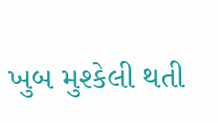ખુબ મુશ્કેલી થતી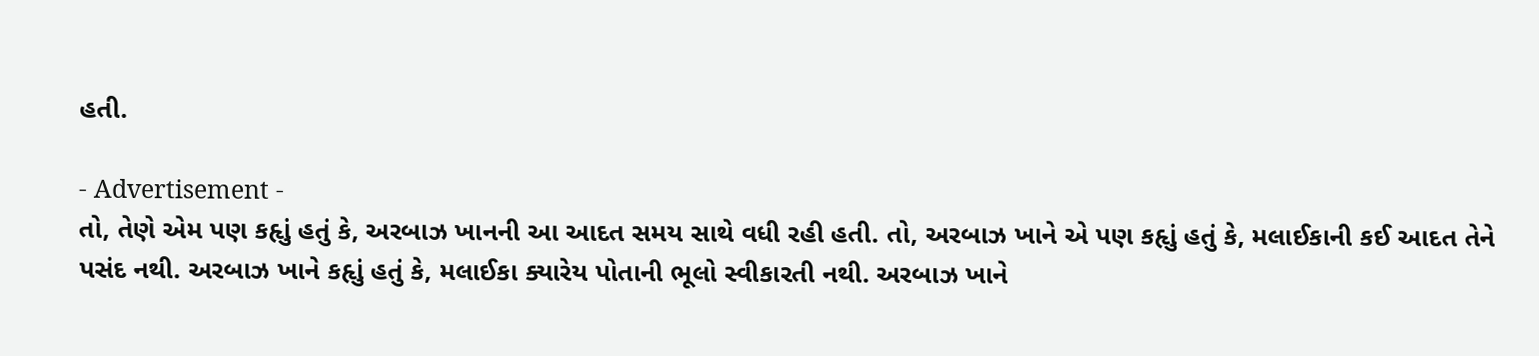હતી.

- Advertisement -
તો, તેણે એમ પણ કહૃાું હતું કે, અરબાઝ ખાનની આ આદત સમય સાથે વધી રહી હતી. તો, અરબાઝ ખાને એ પણ કહૃાું હતું કે, મલાઈકાની કઈ આદત તેને પસંદ નથી. અરબાઝ ખાને કહૃાું હતું કે, મલાઈકા ક્યારેય પોતાની ભૂલો સ્વીકારતી નથી. અરબાઝ ખાને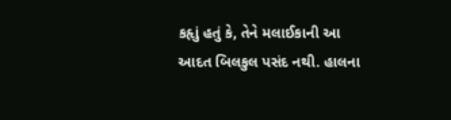કહૃાું હતું કે, તેને મલાઈકાની આ આદત બિલકુલ પસંદ નથી. હાલના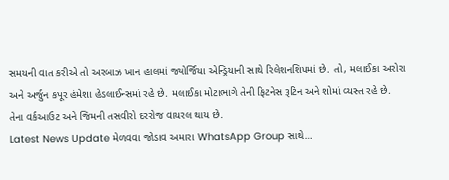સમયની વાત કરીએ તો અરબાઝ ખાન હાલમાં જ્યોર્જિયા એન્ડ્રિયાની સાથે રિલેશનશિપમાં છે. તો, મલાઈકા અરોરા અને અર્જુન કપૂર હંમેશા હેડલાઈન્સમાં રહે છે. મલાઈકા મોટાભાગે તેની ફિટનેસ રૂટિન અને શોમાં વ્યસ્ત રહે છે. તેના વર્કઆઉટ અને જિમની તસવીરો દરરોજ વાયરલ થાય છે.
Latest News Update મેળવવા જોડાવ અમારા WhatsApp Group સાથે…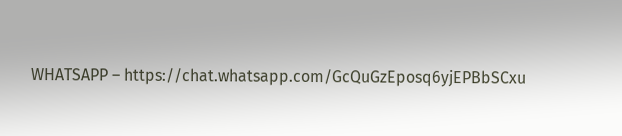WHATSAPP – https://chat.whatsapp.com/GcQuGzEposq6yjEPBbSCxu